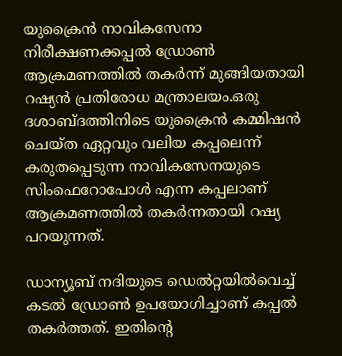യുക്രൈൻ നാവികസേനാ നിരീക്ഷണക്കപ്പല്‍ ഡ്രോണ്‍ ആക്രമണത്തില്‍ തകർന്ന് മുങ്ങിയതായി റഷ്യൻ പ്രതിരോധ മന്ത്രാലയം.ഒരു ദശാബ്ദത്തിനിടെ യുക്രൈൻ കമ്മിഷൻ ചെയ്ത ഏറ്റവും വലിയ കപ്പലെന്ന് കരുതപ്പെടുന്ന നാവികസേനയുടെ സിംഫെറോപോള്‍ എന്ന കപ്പലാണ് ആക്രമണത്തില്‍ തകർന്നതായി റഷ്യ പറയുന്നത്.

ഡാന്യൂബ് നദിയുടെ ഡെല്‍റ്റയില്‍വെച്ച്‌ കടല്‍ ഡ്രോണ്‍ ഉപയോഗിച്ചാണ് കപ്പല്‍ തകർത്തത്. ഇതിന്റെ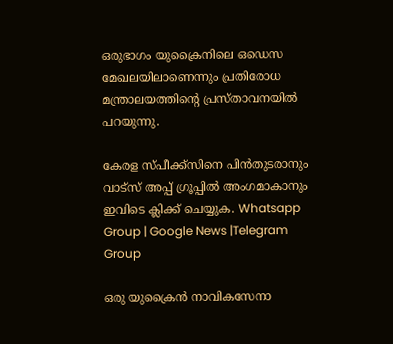ഒരുഭാഗം യുക്രൈനിലെ ഒഡെസ മേഖലയിലാണെന്നും പ്രതിരോധ മന്ത്രാലയത്തിന്റെ പ്രസ്താവനയില്‍ പറയുന്നു.

കേരള സ്പീക്ക്സിനെ പിൻതുടരാനും വാട്സ് അപ്പ് ഗ്രൂപ്പിൽ അംഗമാകാനും ഇവിടെ ക്ലിക്ക് ചെയ്യുക. Whatsapp Group | Google News |Telegram Group

ഒരു യുക്രൈൻ നാവികസേനാ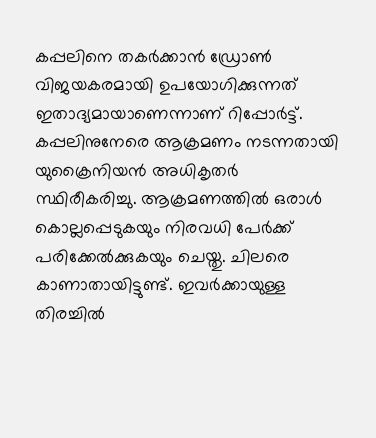കപ്പലിനെ തകർക്കാൻ ഡ്രോണ്‍ വിജയകരമായി ഉപയോഗിക്കുന്നത് ഇതാദ്യമായാണെന്നാണ് റിപ്പോർട്ട്. കപ്പലിനുനേരെ ആക്രമണം നടന്നതായി യുക്രൈനിയൻ അധികൃതർ സ്ഥിരീകരിച്ചു. ആക്രമണത്തില്‍ ഒരാള്‍ കൊല്ലപ്പെടുകയും നിരവധി പേർക്ക് പരിക്കേല്‍ക്കുകയും ചെയ്തു. ചിലരെ കാണാതായിട്ടുണ്ട്. ഇവർക്കായുള്ള തിരച്ചില്‍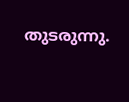തുടരുന്നു.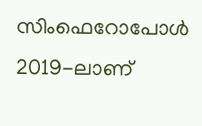സിംഫെറോപോള്‍ 2019-ലാണ്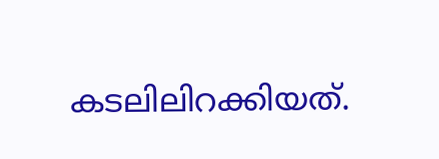കടലിലിറക്കിയത്.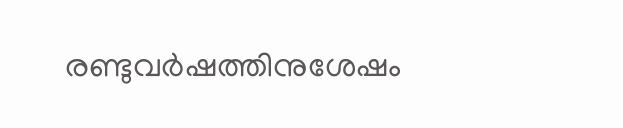രണ്ടുവർഷത്തിനുശേഷം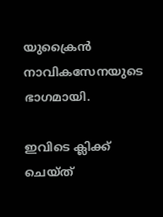യുക്രൈൻ നാവികസേനയുടെ ഭാഗമായി.

ഇവിടെ ക്ലിക്ക് ചെയ്ത്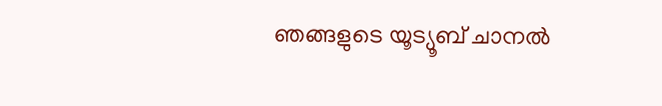ഞങ്ങളുടെ യൂട്യൂബ് ചാനൽ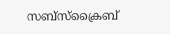സബ്സ്ക്രൈബ്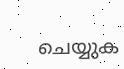ചെയ്യുക